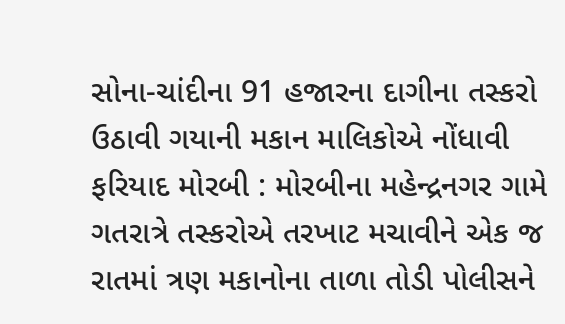સોના-ચાંદીના 91 હજારના દાગીના તસ્કરો ઉઠાવી ગયાની મકાન માલિકોએ નોંધાવી ફરિયાદ મોરબી : મોરબીના મહેન્દ્રનગર ગામે ગતરાત્રે તસ્કરોએ તરખાટ મચાવીને એક જ રાતમાં ત્રણ મકાનોના તાળા તોડી પોલીસને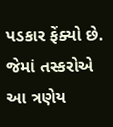પડકાર ફેંક્યો છે. જેમાં તસ્કરોએ આ ત્રણેય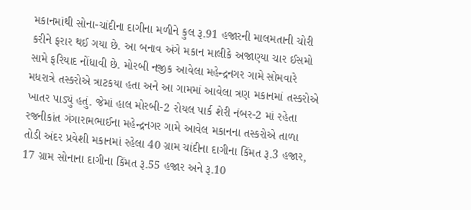મકાનમાંથી સોના-ચાંદીના દાગીના મળીને કુલ રૂ.91 હજારની માલમતાની ચોરી કરીને ફરાર થઈ ગયા છે. આ બનાવ અંગે મકાન માલીકે અજાણ્યા ચાર ઈસમો સામે ફરિયાદ નોંધાવી છે. મોરબી નજીક આવેલા મહેન્દ્રનગર ગામે સોમવારે મધરાત્રે તસ્કરોએ ત્રાટકયા હતા અને આ ગામમાં આવેલા ત્રણ મકાનમાં તસ્કરોએ ખાતર પાડ્યું હતું. જેમાં હાલ મોરબી-2 રોયલ પાર્ક શેરી નંબર-2 માં રહેતા રજનીકાંત ગંગારામભાઈના મહેન્દ્રનગર ગામે આવેલ મકાનના તસ્કરોએ તાળા તોડી અંદર પ્રવેશી મકાનમાં રહેલા 40 ગ્રામ ચાંદીના દાગીના કિંમત રૂ.3 હજાર, 17 ગ્રામ સોનાના દાગીના કિંમત રૂ.55 હજાર અને રૂ.10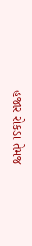હજાર રોકડા તેમજ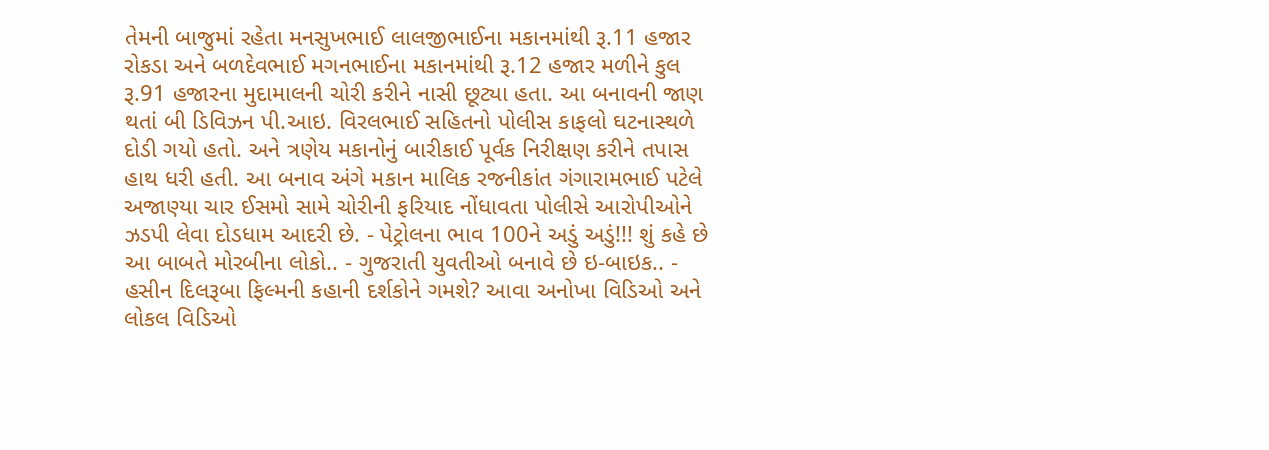તેમની બાજુમાં રહેતા મનસુખભાઈ લાલજીભાઈના મકાનમાંથી રૂ.11 હજાર રોકડા અને બળદેવભાઈ મગનભાઈના મકાનમાંથી રૂ.12 હજાર મળીને કુલ રૂ.91 હજારના મુદામાલની ચોરી કરીને નાસી છૂટ્યા હતા. આ બનાવની જાણ થતાં બી ડિવિઝન પી.આઇ. વિરલભાઈ સહિતનો પોલીસ કાફલો ઘટનાસ્થળે દોડી ગયો હતો. અને ત્રણેય મકાનોનું બારીકાઈ પૂર્વક નિરીક્ષણ કરીને તપાસ હાથ ધરી હતી. આ બનાવ અંગે મકાન માલિક રજનીકાંત ગંગારામભાઈ પટેલે અજાણ્યા ચાર ઈસમો સામે ચોરીની ફરિયાદ નોંધાવતા પોલીસે આરોપીઓને ઝડપી લેવા દોડધામ આદરી છે. - પેટ્રોલના ભાવ 100ને અડું અડું!!! શું કહે છે આ બાબતે મોરબીના લોકો.. - ગુજરાતી યુવતીઓ બનાવે છે ઇ-બાઇક.. - હસીન દિલરૂબા ફિલ્મની કહાની દર્શકોને ગમશે? આવા અનોખા વિડિઓ અને લોકલ વિડિઓ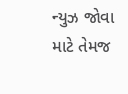ન્યુઝ જોવા માટે તેમજ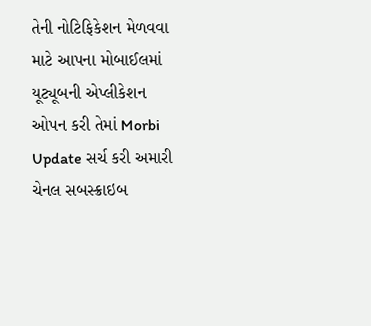તેની નોટિફિકેશન મેળવવા માટે આપના મોબાઈલમાં યૂટ્યૂબની એપ્લીકેશન ઓપન કરી તેમાં Morbi Update સર્ચ કરી અમારી ચેનલ સબસ્ક્રાઇબ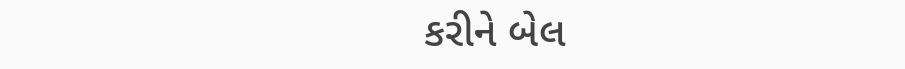કરીને બેલ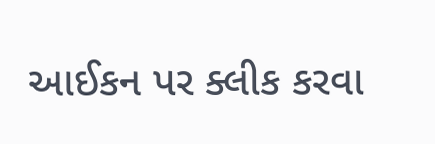આઈકન પર ક્લીક કરવા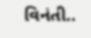વિનંતી..